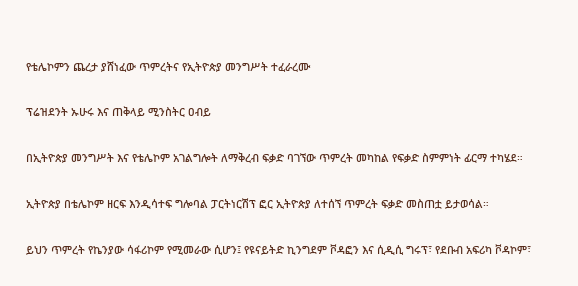የቴሌኮምን ጨረታ ያሸነፈው ጥምረትና የኢትዮጵያ መንግሥት ተፈራረሙ

ፕሬዝደንት ኡሁሩ እና ጠቅላይ ሚንስትር ዐብይ

በኢትዮጵያ መንግሥት እና የቴሌኮም አገልግሎት ለማቅረብ ፍቃድ ባገኘው ጥምረት መካከል የፍቃድ ስምምነት ፊርማ ተካሄደ።

ኢትዮጵያ በቴሌኮም ዘርፍ እንዲሳተፍ ግሎባል ፓርትነርሽፕ ፎር ኢትዮጵያ ለተሰኘ ጥምረት ፍቃድ መስጠቷ ይታወሳል።

ይህን ጥምረት የኬንያው ሳፋሪኮም የሚመራው ሲሆን፤ የዩናይትድ ኪንግደም ቮዳፎን እና ሲዲሲ ግሩፕ፣ የደቡብ አፍሪካ ቮዳኮም፣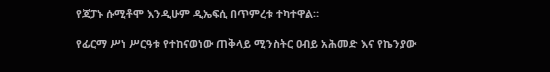የጃፓኑ ሱሚቶሞ እንዲሁም ዲኤፍሲ በጥምረቱ ተካተዋል።

የፊርማ ሥነ ሥርዓቱ የተከናወነው ጠቅላይ ሚንስትር ዐብይ አሕመድ እና የኬንያው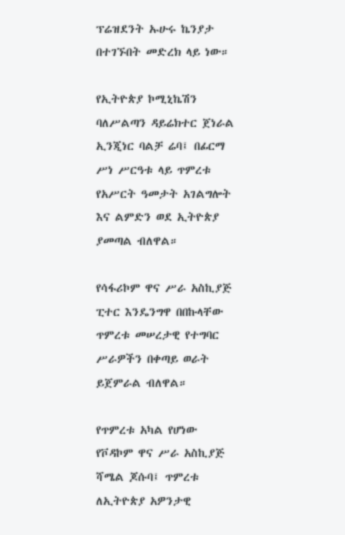ፕሬዝደንት ኡሁሩ ኬንያታ በተገኙበት መድረክ ላይ ነው።

የኢትዮጵያ ኮሚኒኬሽን ባለሥልጣን ዳይሬክተር ጀነራል ኢንጂነር ባልቻ ሬባ፤ በፊርማ ሥነ ሥርዓቱ ላይ ጥምረቱ የአሥርት ዓመታት አገልግሎት እና ልምድን ወደ ኢትዮጵያ ያመጣል ብለዋል።

የሳፋሪኮም ዋና ሥራ አስኪያጅ ፒተር እንዴንግዋ በበኩላቸው ጥምረቱ መሠረታዊ የተግባር ሥራዎችን በቀጣይ ወራት ይጀምራል ብለዋል።

የጥምረቱ አካል የሆነው የቮዳኮም ዋና ሥራ አስኪያጅ ሻሜል ጆሱባ፤ ጥምረቱ ለኢትዮጵያ አዎንታዊ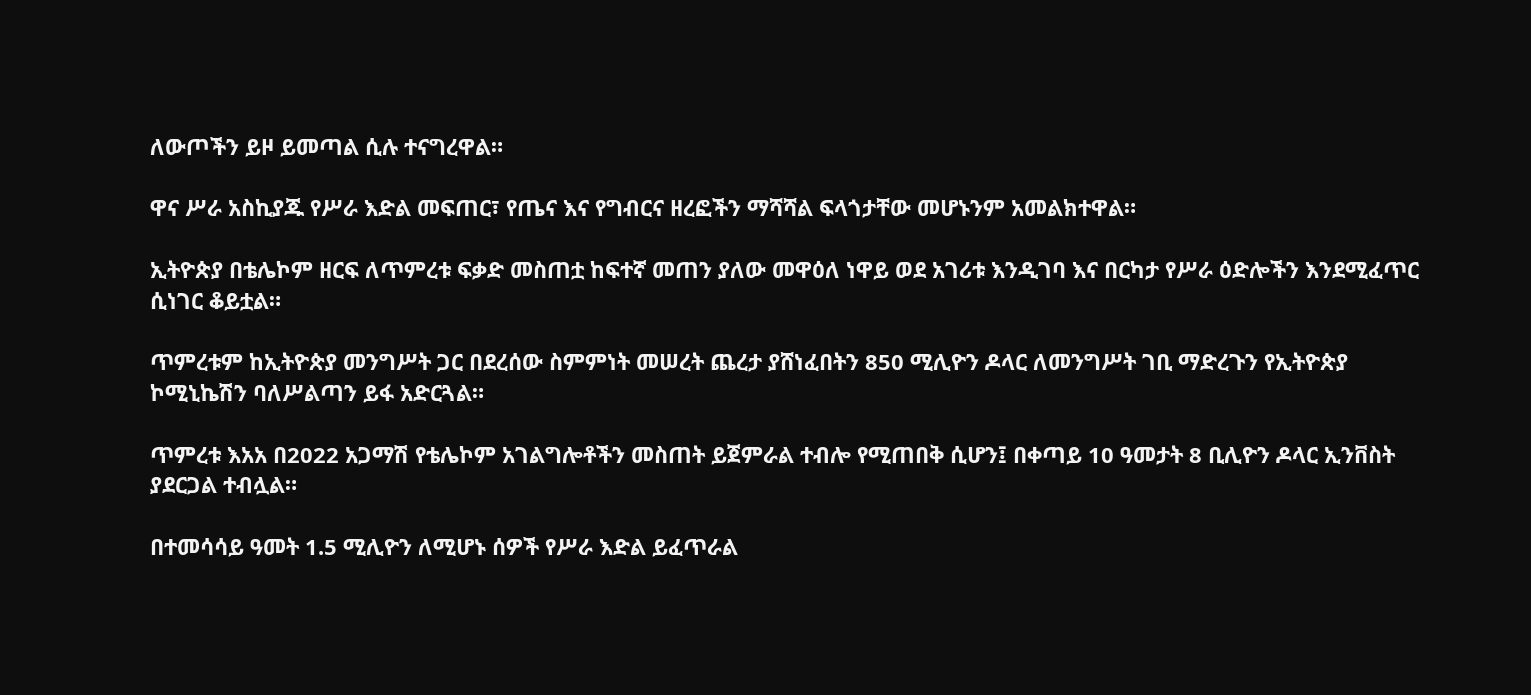ለውጦችን ይዞ ይመጣል ሲሉ ተናግረዋል።

ዋና ሥራ አስኪያጁ የሥራ እድል መፍጠር፣ የጤና እና የግብርና ዘረፎችን ማሻሻል ፍላጎታቸው መሆኑንም አመልክተዋል።

ኢትዮጵያ በቴሌኮም ዘርፍ ለጥምረቱ ፍቃድ መስጠቷ ከፍተኛ መጠን ያለው መዋዕለ ነዋይ ወደ አገሪቱ እንዲገባ እና በርካታ የሥራ ዕድሎችን እንደሚፈጥር ሲነገር ቆይቷል።

ጥምረቱም ከኢትዮጵያ መንግሥት ጋር በደረሰው ስምምነት መሠረት ጨረታ ያሸነፈበትን 850 ሚሊዮን ዶላር ለመንግሥት ገቢ ማድረጉን የኢትዮጵያ ኮሚኒኬሽን ባለሥልጣን ይፋ አድርጓል።

ጥምረቱ እአአ በ2022 አጋማሽ የቴሌኮም አገልግሎቶችን መስጠት ይጀምራል ተብሎ የሚጠበቅ ሲሆን፤ በቀጣይ 10 ዓመታት 8 ቢሊዮን ዶላር ኢንቨስት ያደርጋል ተብሏል።

በተመሳሳይ ዓመት 1.5 ሚሊዮን ለሚሆኑ ሰዎች የሥራ እድል ይፈጥራል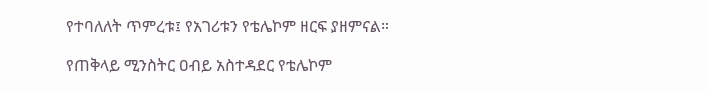የተባለለት ጥምረቱ፤ የአገሪቱን የቴሌኮም ዘርፍ ያዘምናል።

የጠቅላይ ሚንስትር ዐብይ አስተዳደር የቴሌኮም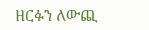ዘርፉን ለውጪ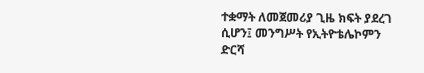ተቋማት ለመጀመሪያ ጊዜ ክፍት ያደረገ ሲሆን፤ መንግሥት የኢትዮቴሌኮምን ድርሻ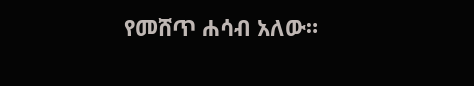የመሸጥ ሐሳብ አለው።